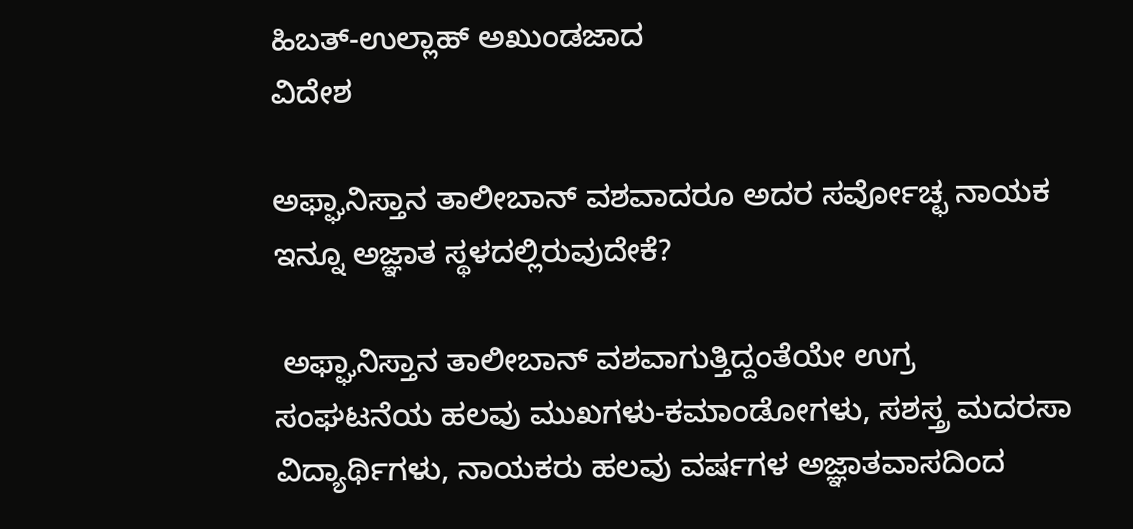ಹಿಬತ್-ಉಲ್ಲಾಹ್ ಅಖುಂಡಜಾದ
ವಿದೇಶ

ಅಫ್ಘಾನಿಸ್ತಾನ ತಾಲೀಬಾನ್ ವಶವಾದರೂ ಅದರ ಸರ್ವೋಚ್ಛ ನಾಯಕ ಇನ್ನೂ ಅಜ್ಞಾತ ಸ್ಥಳದಲ್ಲಿರುವುದೇಕೆ?

 ಅಫ್ಘಾನಿಸ್ತಾನ ತಾಲೀಬಾನ್ ವಶವಾಗುತ್ತಿದ್ದಂತೆಯೇ ಉಗ್ರ ಸಂಘಟನೆಯ ಹಲವು ಮುಖಗಳು-ಕಮಾಂಡೋಗಳು, ಸಶಸ್ತ್ರ ಮದರಸಾ ವಿದ್ಯಾರ್ಥಿಗಳು, ನಾಯಕರು ಹಲವು ವರ್ಷಗಳ ಅಜ್ಞಾತವಾಸದಿಂದ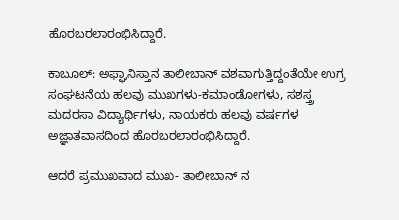ಹೊರಬರಲಾರಂಭಿಸಿದ್ದಾರೆ.

ಕಾಬೂಲ್: ಅಫ್ಘಾನಿಸ್ತಾನ ತಾಲೀಬಾನ್ ವಶವಾಗುತ್ತಿದ್ದಂತೆಯೇ ಉಗ್ರ ಸಂಘಟನೆಯ ಹಲವು ಮುಖಗಳು-ಕಮಾಂಡೋಗಳು, ಸಶಸ್ತ್ರ ಮದರಸಾ ವಿದ್ಯಾರ್ಥಿಗಳು, ನಾಯಕರು ಹಲವು ವರ್ಷಗಳ ಅಜ್ಞಾತವಾಸದಿಂದ ಹೊರಬರಲಾರಂಭಿಸಿದ್ದಾರೆ.

ಆದರೆ ಪ್ರಮುಖವಾದ ಮುಖ- ತಾಲೀಬಾನ್ ನ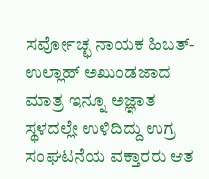ಸರ್ವೋಚ್ಛ ನಾಯಕ ಹಿಬತ್-ಉಲ್ಲಾಹ್ ಅಖುಂಡಜಾದ ಮಾತ್ರ ಇನ್ನೂ ಅಜ್ಞಾತ ಸ್ಥಳದಲ್ಲೇ ಉಳಿದಿದ್ದು ಉಗ್ರ ಸಂಘಟನೆಯ ವಕ್ತಾರರು ಆತ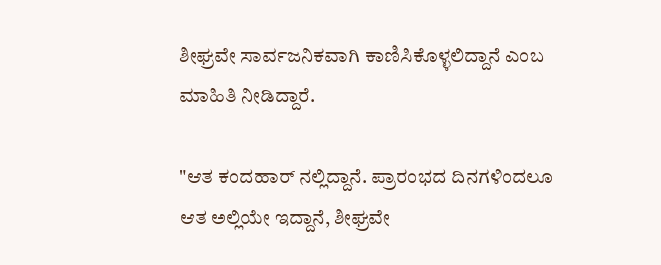ಶೀಘ್ರವೇ ಸಾರ್ವಜನಿಕವಾಗಿ ಕಾಣಿಸಿಕೊಳ್ಳಲಿದ್ದಾನೆ ಎಂಬ ಮಾಹಿತಿ ನೀಡಿದ್ದಾರೆ.

"ಆತ ಕಂದಹಾರ್ ನಲ್ಲಿದ್ದಾನೆ. ಪ್ರಾರಂಭದ ದಿನಗಳಿಂದಲೂ ಆತ ಅಲ್ಲಿಯೇ ಇದ್ದಾನೆ, ಶೀಘ್ರವೇ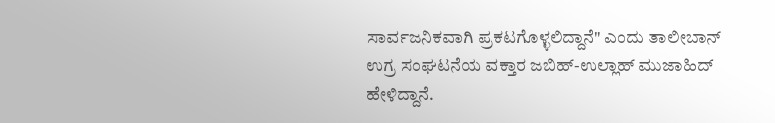ಸಾರ್ವಜನಿಕವಾಗಿ ಪ್ರಕಟಗೊಳ್ಳಲಿದ್ದಾನೆ" ಎಂದು ತಾಲೀಬಾನ್ ಉಗ್ರ ಸಂಘಟನೆಯ ವಕ್ತಾರ ಜಬಿಹ್-ಉಲ್ಲಾಹ್ ಮುಜಾಹಿದ್ ಹೇಳಿದ್ದಾನೆ.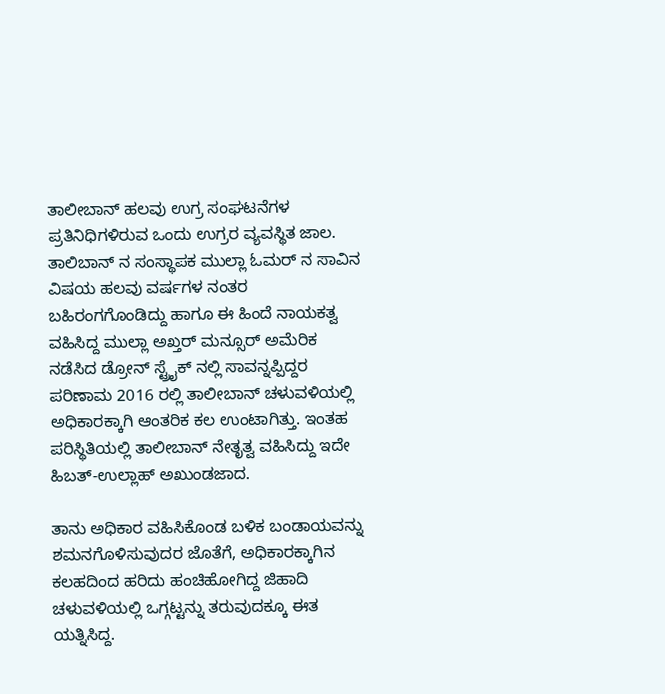ತಾಲೀಬಾನ್ ಹಲವು ಉಗ್ರ ಸಂಘಟನೆಗಳ ಪ್ರತಿನಿಧಿಗಳಿರುವ ಒಂದು ಉಗ್ರರ ವ್ಯವಸ್ಥಿತ ಜಾಲ. ತಾಲಿಬಾನ್ ನ ಸಂಸ್ಥಾಪಕ ಮುಲ್ಲಾ ಓಮರ್ ನ ಸಾವಿನ ವಿಷಯ ಹಲವು ವರ್ಷಗಳ ನಂತರ ಬಹಿರಂಗಗೊಂಡಿದ್ದು ಹಾಗೂ ಈ ಹಿಂದೆ ನಾಯಕತ್ವ ವಹಿಸಿದ್ದ ಮುಲ್ಲಾ ಅಖ್ತರ್ ಮನ್ಸೂರ್ ಅಮೆರಿಕ ನಡೆಸಿದ ಡ್ರೋನ್ ಸ್ಟ್ರೈಕ್ ನಲ್ಲಿ ಸಾವನ್ನಪ್ಪಿದ್ದರ ಪರಿಣಾಮ 2016 ರಲ್ಲಿ ತಾಲೀಬಾನ್ ಚಳುವಳಿಯಲ್ಲಿ ಅಧಿಕಾರಕ್ಕಾಗಿ ಆಂತರಿಕ ಕಲ ಉಂಟಾಗಿತ್ತು. ಇಂತಹ ಪರಿಸ್ಥಿತಿಯಲ್ಲಿ ತಾಲೀಬಾನ್ ನೇತೃತ್ವ ವಹಿಸಿದ್ದು ಇದೇ ಹಿಬತ್-ಉಲ್ಲಾಹ್ ಅಖುಂಡಜಾದ.

ತಾನು ಅಧಿಕಾರ ವಹಿಸಿಕೊಂಡ ಬಳಿಕ ಬಂಡಾಯವನ್ನು ಶಮನಗೊಳಿಸುವುದರ ಜೊತೆಗೆ, ಅಧಿಕಾರಕ್ಕಾಗಿನ ಕಲಹದಿಂದ ಹರಿದು ಹಂಚಿಹೋಗಿದ್ದ ಜಿಹಾದಿ ಚಳುವಳಿಯಲ್ಲಿ ಒಗ್ಗಟ್ಟನ್ನು ತರುವುದಕ್ಕೂ ಈತ ಯತ್ನಿಸಿದ್ದ.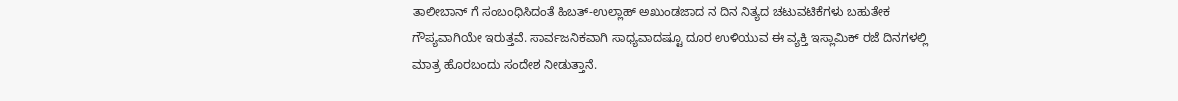ತಾಲೀಬಾನ್ ಗೆ ಸಂಬಂಧಿಸಿದಂತೆ ಹಿಬತ್-ಉಲ್ಲಾಹ್ ಅಖುಂಡಜಾದ ನ ದಿನ ನಿತ್ಯದ ಚಟುವಟಿಕೆಗಳು ಬಹುತೇಕ ಗೌಪ್ಯವಾಗಿಯೇ ಇರುತ್ತವೆ. ಸಾರ್ವಜನಿಕವಾಗಿ ಸಾಧ್ಯವಾದಷ್ಟೂ ದೂರ ಉಳಿಯುವ ಈ ವ್ಯಕ್ತಿ ಇಸ್ಲಾಮಿಕ್ ರಜೆ ದಿನಗಳಲ್ಲಿ ಮಾತ್ರ ಹೊರಬಂದು ಸಂದೇಶ ನೀಡುತ್ತಾನೆ.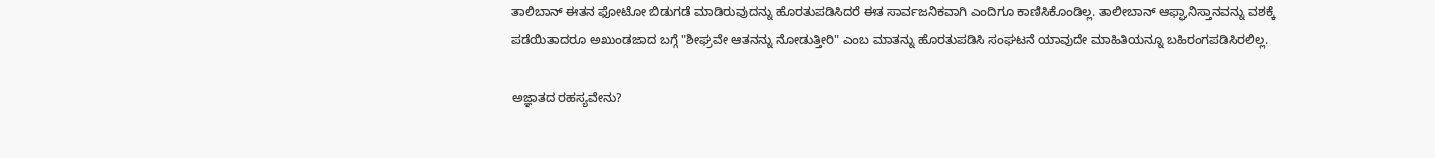ತಾಲಿಬಾನ್ ಈತನ ಫೋಟೋ ಬಿಡುಗಡೆ ಮಾಡಿರುವುದನ್ನು ಹೊರತುಪಡಿಸಿದರೆ ಈತ ಸಾರ್ವಜನಿಕವಾಗಿ ಎಂದಿಗೂ ಕಾಣಿಸಿಕೊಂಡಿಲ್ಲ. ತಾಲೀಬಾನ್ ಆಫ್ಘಾನಿಸ್ತಾನವನ್ನು ವಶಕ್ಕೆ ಪಡೆಯಿತಾದರೂ ಅಖುಂಡಜಾದ ಬಗ್ಗೆ "ಶೀಘ್ರವೇ ಆತನನ್ನು ನೋಡುತ್ತೀರಿ" ಎಂಬ ಮಾತನ್ನು ಹೊರತುಪಡಿಸಿ ಸಂಘಟನೆ ಯಾವುದೇ ಮಾಹಿತಿಯನ್ನೂ ಬಹಿರಂಗಪಡಿಸಿರಲಿಲ್ಲ.

ಅಜ್ಞಾತದ ರಹಸ್ಯವೇನು?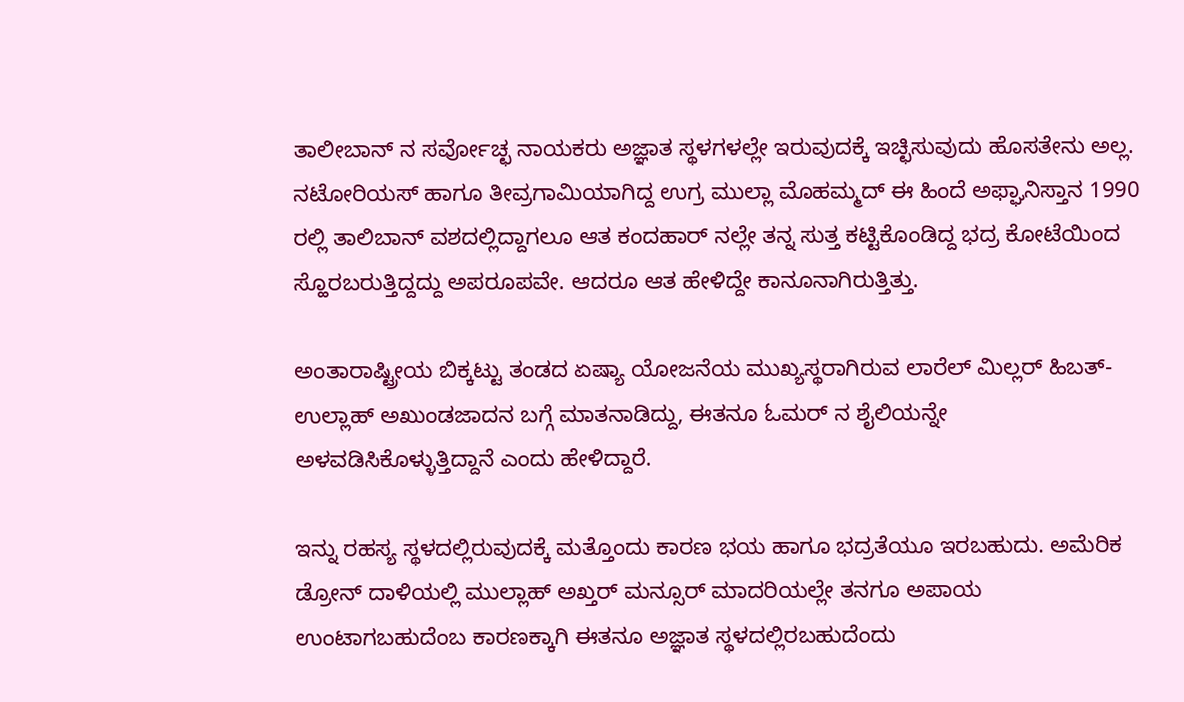ತಾಲೀಬಾನ್ ನ ಸರ್ವೋಚ್ಛ ನಾಯಕರು ಅಜ್ಞಾತ ಸ್ಥಳಗಳಲ್ಲೇ ಇರುವುದಕ್ಕೆ ಇಚ್ಛಿಸುವುದು ಹೊಸತೇನು ಅಲ್ಲ. ನಟೋರಿಯಸ್ ಹಾಗೂ ತೀವ್ರಗಾಮಿಯಾಗಿದ್ದ ಉಗ್ರ ಮುಲ್ಲಾ ಮೊಹಮ್ಮದ್ ಈ ಹಿಂದೆ ಅಫ್ಘಾನಿಸ್ತಾನ 1990 ರಲ್ಲಿ ತಾಲಿಬಾನ್ ವಶದಲ್ಲಿದ್ದಾಗಲೂ ಆತ ಕಂದಹಾರ್ ನಲ್ಲೇ ತನ್ನ ಸುತ್ತ ಕಟ್ಟಿಕೊಂಡಿದ್ದ ಭದ್ರ ಕೋಟೆಯಿಂದ ಸ್ಹೊರಬರುತ್ತಿದ್ದದ್ದು ಅಪರೂಪವೇ. ಆದರೂ ಆತ ಹೇಳಿದ್ದೇ ಕಾನೂನಾಗಿರುತ್ತಿತ್ತು.

ಅಂತಾರಾಷ್ಟ್ರೀಯ ಬಿಕ್ಕಟ್ಟು ತಂಡದ ಏಷ್ಯಾ ಯೋಜನೆಯ ಮುಖ್ಯಸ್ಥರಾಗಿರುವ ಲಾರೆಲ್ ಮಿಲ್ಲರ್ ಹಿಬತ್-ಉಲ್ಲಾಹ್ ಅಖುಂಡಜಾದನ ಬಗ್ಗೆ ಮಾತನಾಡಿದ್ದು, ಈತನೂ ಓಮರ್ ನ ಶೈಲಿಯನ್ನೇ ಅಳವಡಿಸಿಕೊಳ್ಳುತ್ತಿದ್ದಾನೆ ಎಂದು ಹೇಳಿದ್ದಾರೆ.

ಇನ್ನು ರಹಸ್ಯ ಸ್ಥಳದಲ್ಲಿರುವುದಕ್ಕೆ ಮತ್ತೊಂದು ಕಾರಣ ಭಯ ಹಾಗೂ ಭದ್ರತೆಯೂ ಇರಬಹುದು. ಅಮೆರಿಕ ಡ್ರೋನ್ ದಾಳಿಯಲ್ಲಿ ಮುಲ್ಲಾಹ್ ಅಖ್ತರ್ ಮನ್ಸೂರ್ ಮಾದರಿಯಲ್ಲೇ ತನಗೂ ಅಪಾಯ ಉಂಟಾಗಬಹುದೆಂಬ ಕಾರಣಕ್ಕಾಗಿ ಈತನೂ ಅಜ್ಞಾತ ಸ್ಥಳದಲ್ಲಿರಬಹುದೆಂದು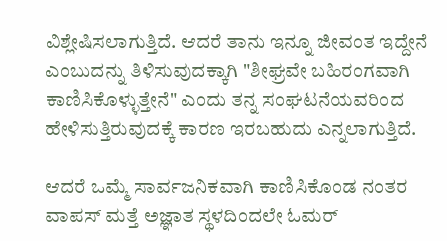ವಿಶ್ಲೇಷಿಸಲಾಗುತ್ತಿದೆ. ಆದರೆ ತಾನು ಇನ್ನೂ ಜೀವಂತ ಇದ್ದೇನೆ ಎಂಬುದನ್ನು ತಿಳಿಸುವುದಕ್ಕಾಗಿ "ಶೀಘ್ರವೇ ಬಹಿರಂಗವಾಗಿ ಕಾಣಿಸಿಕೊಳ್ಳುತ್ತೇನೆ" ಎಂದು ತನ್ನ ಸಂಘಟನೆಯವರಿಂದ ಹೇಳಿಸುತ್ತಿರುವುದಕ್ಕೆ ಕಾರಣ ಇರಬಹುದು ಎನ್ನಲಾಗುತ್ತಿದೆ.

ಆದರೆ ಒಮ್ಮೆ ಸಾರ್ವಜನಿಕವಾಗಿ ಕಾಣಿಸಿಕೊಂಡ ನಂತರ ವಾಪಸ್ ಮತ್ತೆ ಅಜ್ಞಾತ ಸ್ಥಳದಿಂದಲೇ ಓಮರ್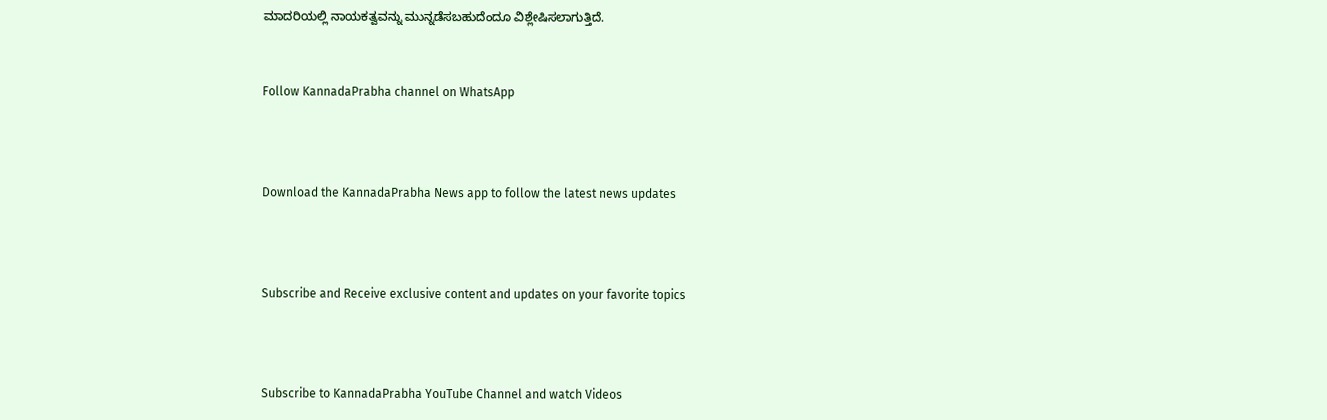ಮಾದರಿಯಲ್ಲಿ ನಾಯಕತ್ವವನ್ನು ಮುನ್ನಡೆಸಬಹುದೆಂದೂ ವಿಶ್ಲೇಷಿಸಲಾಗುತ್ತಿದೆ.


Follow KannadaPrabha channel on WhatsApp



Download the KannadaPrabha News app to follow the latest news updates



Subscribe and Receive exclusive content and updates on your favorite topics



Subscribe to KannadaPrabha YouTube Channel and watch Videos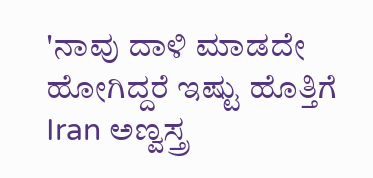'ನಾವು ದಾಳಿ ಮಾಡದೇ ಹೋಗಿದ್ದರೆ ಇಷ್ಟು ಹೊತ್ತಿಗೆ Iran ಅಣ್ವಸ್ತ್ರ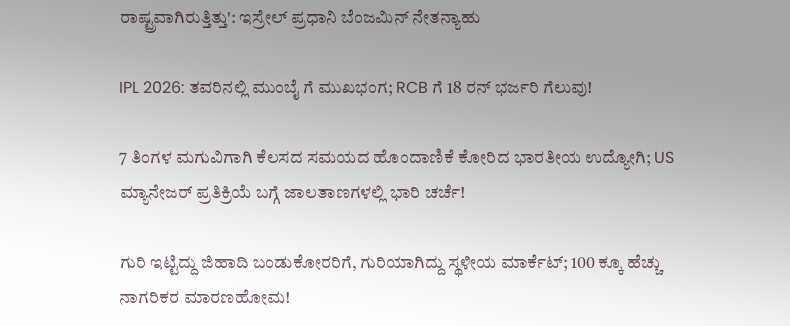ರಾಷ್ಟ್ರವಾಗಿರುತ್ತಿತ್ತು': ಇಸ್ರೇಲ್ ಪ್ರಧಾನಿ ಬೆಂಜಮಿನ್ ನೇತನ್ಯಾಹು

IPL 2026: ತವರಿನಲ್ಲಿ ಮುಂಬೈ ಗೆ ಮುಖಭಂಗ; RCB ಗೆ 18 ರನ್ ಭರ್ಜರಿ ಗೆಲುವು!

7 ತಿಂಗಳ ಮಗುವಿಗಾಗಿ ಕೆಲಸದ ಸಮಯದ ಹೊಂದಾಣಿಕೆ ಕೋರಿದ ಭಾರತೀಯ ಉದ್ಯೋಗಿ; US ಮ್ಯಾನೇಜರ್ ಪ್ರತಿಕ್ರಿಯೆ ಬಗ್ಗೆ ಜಾಲತಾಣಗಳಲ್ಲಿ ಭಾರಿ ಚರ್ಚೆ!

ಗುರಿ ಇಟ್ಟಿದ್ದು ಜಿಹಾದಿ ಬಂಡುಕೋರರಿಗೆ, ಗುರಿಯಾಗಿದ್ದು ಸ್ಥಳೀಯ ಮಾರ್ಕೆಟ್; 100 ಕ್ಕೂ ಹೆಚ್ಚು ನಾಗರಿಕರ ಮಾರಣಹೋಮ!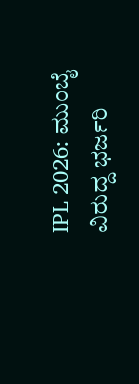IPL 2026: ಮುಂಬೈ ವಿರುದ್ದ ಭರ್ಜರಿ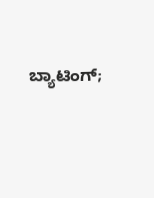ಬ್ಯಾಟಿಂಗ್;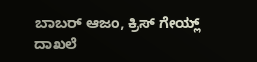ಬಾಬರ್ ಆಜಂ, ಕ್ರಿಸ್ ಗೇಯ್ಲ್ ದಾಖಲೆ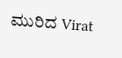ಮುರಿದ Virat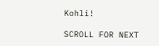Kohli!

SCROLL FOR NEXT